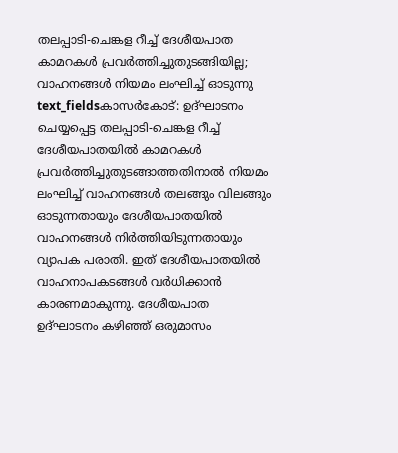തലപ്പാടി-ചെങ്കള റീച്ച് ദേശീയപാത കാമറകൾ പ്രവർത്തിച്ചുതുടങ്ങിയില്ല; വാഹനങ്ങൾ നിയമം ലംഘിച്ച് ഓടുന്നു
text_fieldsകാസർകോട്: ഉദ്ഘാടനം ചെയ്യപ്പെട്ട തലപ്പാടി-ചെങ്കള റീച്ച് ദേശീയപാതയിൽ കാമറകൾ പ്രവർത്തിച്ചുതുടങ്ങാത്തതിനാൽ നിയമം ലംഘിച്ച് വാഹനങ്ങൾ തലങ്ങും വിലങ്ങും ഓടുന്നതായും ദേശീയപാതയിൽ വാഹനങ്ങൾ നിർത്തിയിടുന്നതായും വ്യാപക പരാതി. ഇത് ദേശീയപാതയിൽ വാഹനാപകടങ്ങൾ വർധിക്കാൻ കാരണമാകുന്നു. ദേശീയപാത ഉദ്ഘാടനം കഴിഞ്ഞ് ഒരുമാസം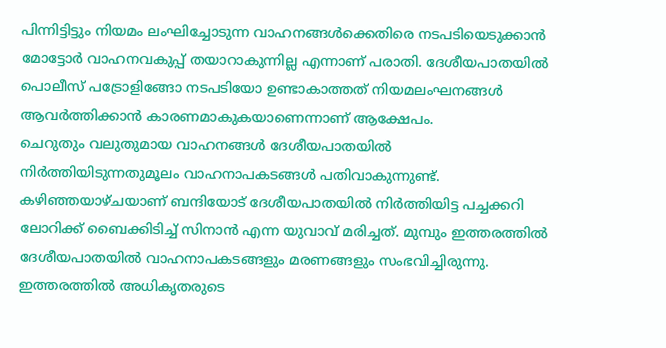പിന്നിട്ടിട്ടും നിയമം ലംഘിച്ചോടുന്ന വാഹനങ്ങൾക്കെതിരെ നടപടിയെടുക്കാൻ മോട്ടോർ വാഹനവകുപ്പ് തയാറാകുന്നില്ല എന്നാണ് പരാതി. ദേശീയപാതയിൽ പൊലീസ് പട്രോളിങ്ങോ നടപടിയോ ഉണ്ടാകാത്തത് നിയമലംഘനങ്ങൾ ആവർത്തിക്കാൻ കാരണമാകുകയാണെന്നാണ് ആക്ഷേപം.
ചെറുതും വലുതുമായ വാഹനങ്ങൾ ദേശീയപാതയിൽ നിർത്തിയിടുന്നതുമൂലം വാഹനാപകടങ്ങൾ പതിവാകുന്നുണ്ട്. കഴിഞ്ഞയാഴ്ചയാണ് ബന്ദിയോട് ദേശീയപാതയിൽ നിർത്തിയിട്ട പച്ചക്കറി ലോറിക്ക് ബൈക്കിടിച്ച് സിനാൻ എന്ന യുവാവ് മരിച്ചത്. മുമ്പും ഇത്തരത്തിൽ ദേശീയപാതയിൽ വാഹനാപകടങ്ങളും മരണങ്ങളും സംഭവിച്ചിരുന്നു. ഇത്തരത്തിൽ അധികൃതരുടെ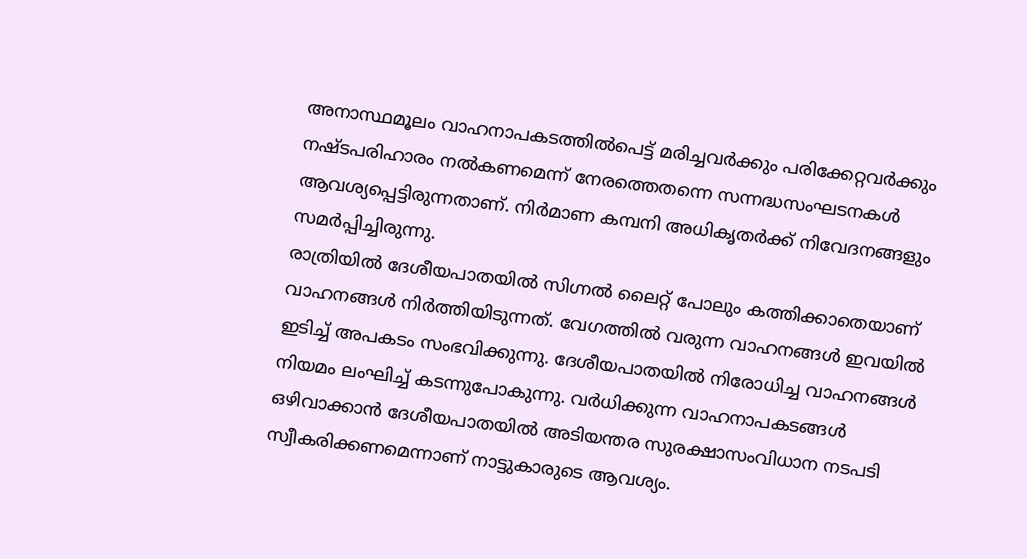അനാസ്ഥമൂലം വാഹനാപകടത്തിൽപെട്ട് മരിച്ചവർക്കും പരിക്കേറ്റവർക്കും നഷ്ടപരിഹാരം നൽകണമെന്ന് നേരത്തെതന്നെ സന്നദ്ധസംഘടനകൾ ആവശ്യപ്പെട്ടിരുന്നതാണ്. നിർമാണ കമ്പനി അധികൃതർക്ക് നിവേദനങ്ങളും സമർപ്പിച്ചിരുന്നു.
രാത്രിയിൽ ദേശീയപാതയിൽ സിഗ്നൽ ലൈറ്റ് പോലും കത്തിക്കാതെയാണ് വാഹനങ്ങൾ നിർത്തിയിടുന്നത്. വേഗത്തിൽ വരുന്ന വാഹനങ്ങൾ ഇവയിൽ ഇടിച്ച് അപകടം സംഭവിക്കുന്നു. ദേശീയപാതയിൽ നിരോധിച്ച വാഹനങ്ങൾ നിയമം ലംഘിച്ച് കടന്നുപോകുന്നു. വർധിക്കുന്ന വാഹനാപകടങ്ങൾ ഒഴിവാക്കാൻ ദേശീയപാതയിൽ അടിയന്തര സുരക്ഷാസംവിധാന നടപടി സ്വീകരിക്കണമെന്നാണ് നാട്ടുകാരുടെ ആവശ്യം.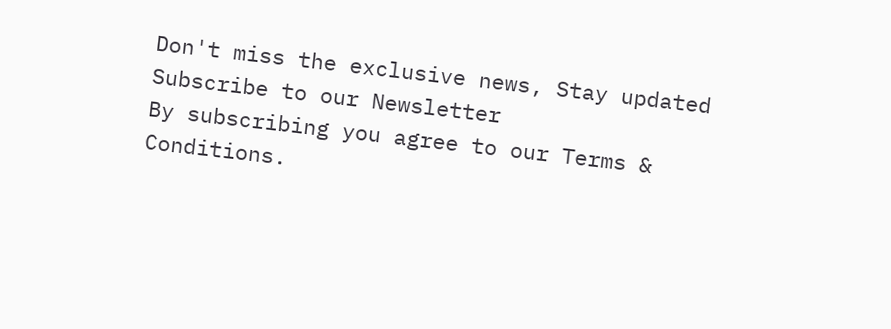Don't miss the exclusive news, Stay updated
Subscribe to our Newsletter
By subscribing you agree to our Terms & Conditions.